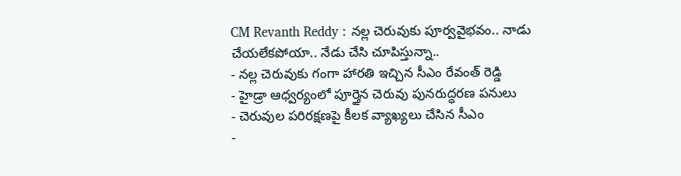CM Revanth Reddy : నల్ల చెరువుకు పూర్వవైభవం.. నాడు చేయలేకపోయా.. నేడు చేసి చూపిస్తున్నా..
- నల్ల చెరువుకు గంగా హారతి ఇచ్చిన సీఎం రేవంత్ రెడ్డి
- హైడ్రా ఆధ్వర్యంలో పూర్తైన చెరువు పునరుద్ధరణ పనులు
- చెరువుల పరిరక్షణపై కీలక వ్యాఖ్యలు చేసిన సీఎం
-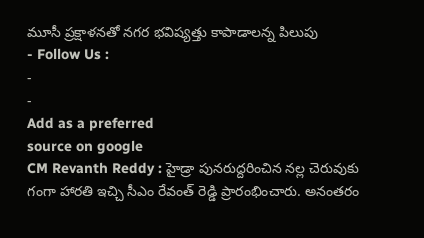మూసీ ప్రక్షాళనతో నగర భవిష్యత్తు కాపాడాలన్న పిలుపు
- Follow Us :
-
-
Add as a preferred
source on google
CM Revanth Reddy : హైడ్రా పునరుద్దరించిన నల్ల చెరువుకు గంగా హారతి ఇచ్చి సీఎం రేవంత్ రెడ్డి ప్రారంభించారు. అనంతరం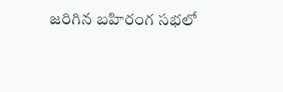జరిగిన బహిరంగ సభలో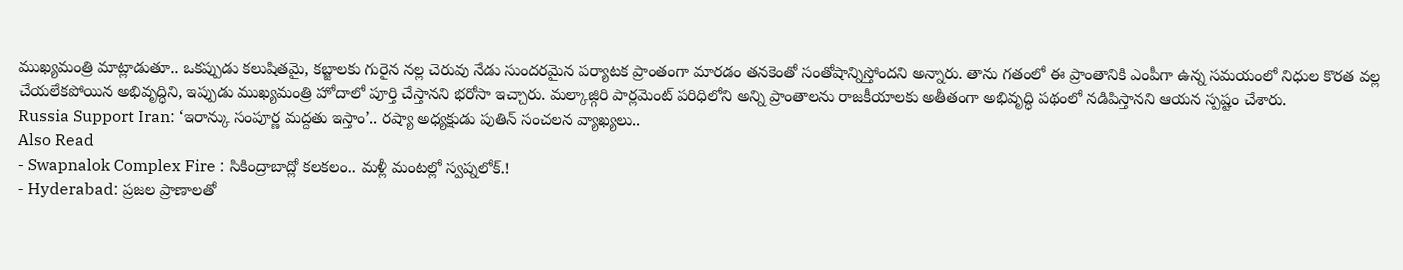ముఖ్యమంత్రి మాట్లాడుతూ.. ఒకప్పుడు కలుషితమై, కబ్జాలకు గురైన నల్ల చెరువు నేడు సుందరమైన పర్యాటక ప్రాంతంగా మారడం తనకెంతో సంతోషాన్నిస్తోందని అన్నారు. తాను గతంలో ఈ ప్రాంతానికి ఎంపీగా ఉన్న సమయంలో నిధుల కొరత వల్ల చేయలేకపోయిన అభివృద్ధిని, ఇప్పుడు ముఖ్యమంత్రి హోదాలో పూర్తి చేస్తానని భరోసా ఇచ్చారు. మల్కాజ్గిరి పార్లమెంట్ పరిధిలోని అన్ని ప్రాంతాలను రాజకీయాలకు అతీతంగా అభివృద్ధి పథంలో నడిపిస్తానని ఆయన స్పష్టం చేశారు.
Russia Support Iran: ‘ఇరాన్కు సంపూర్ణ మద్దతు ఇస్తాం’.. రష్యా అధ్యక్షుడు పుతిన్ సంచలన వ్యాఖ్యలు..
Also Read
- Swapnalok Complex Fire : సికింద్రాబాద్లో కలకలం.. మళ్లీ మంటల్లో స్వప్నలోక్.!
- Hyderabad: ప్రజల ప్రాణాలతో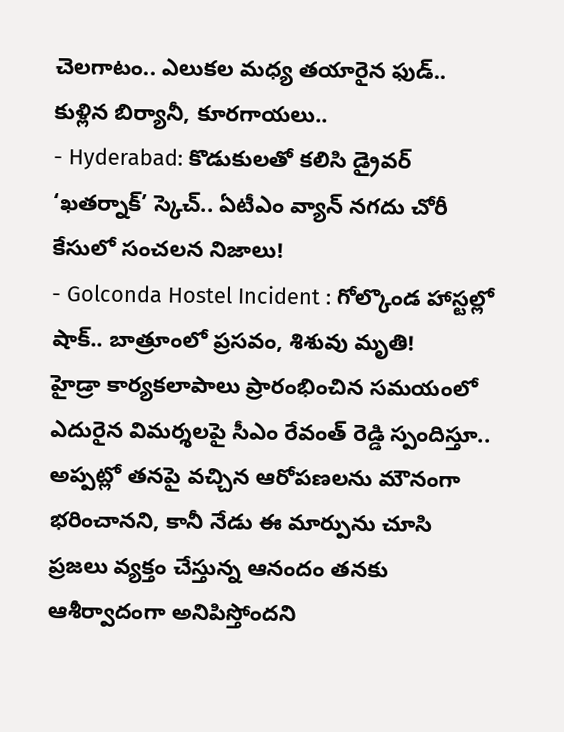చెలగాటం.. ఎలుకల మధ్య తయారైన ఫుడ్.. కుళ్లిన బిర్యానీ, కూరగాయలు..
- Hyderabad: కొడుకులతో కలిసి డ్రైవర్ ‘ఖతర్నాక్’ స్కెచ్.. ఏటీఎం వ్యాన్ నగదు చోరీ కేసులో సంచలన నిజాలు!
- Golconda Hostel Incident : గోల్కొండ హాస్టల్లో షాక్.. బాత్రూంలో ప్రసవం, శిశువు మృతి!
హైడ్రా కార్యకలాపాలు ప్రారంభించిన సమయంలో ఎదురైన విమర్శలపై సీఎం రేవంత్ రెడ్డి స్పందిస్తూ.. అప్పట్లో తనపై వచ్చిన ఆరోపణలను మౌనంగా భరించానని, కానీ నేడు ఈ మార్పును చూసి ప్రజలు వ్యక్తం చేస్తున్న ఆనందం తనకు ఆశీర్వాదంగా అనిపిస్తోందని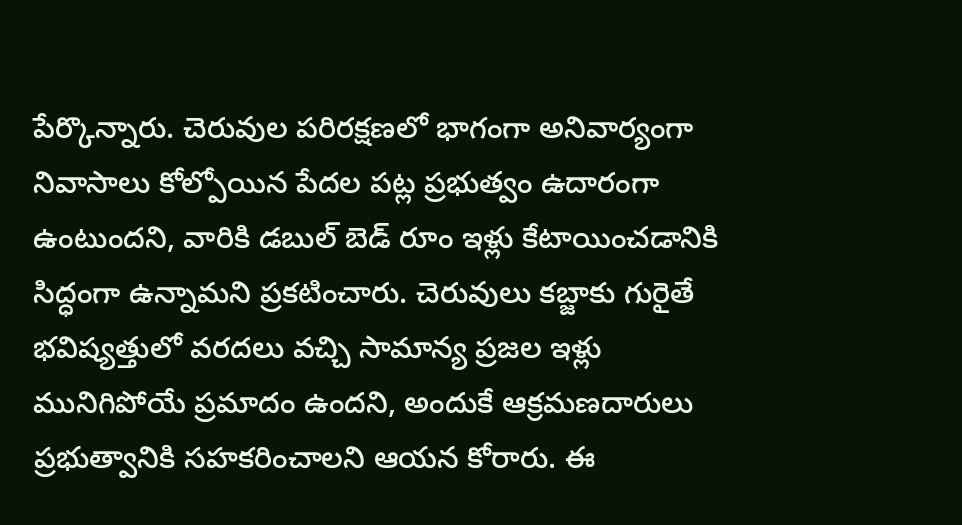పేర్కొన్నారు. చెరువుల పరిరక్షణలో భాగంగా అనివార్యంగా నివాసాలు కోల్పోయిన పేదల పట్ల ప్రభుత్వం ఉదారంగా ఉంటుందని, వారికి డబుల్ బెడ్ రూం ఇళ్లు కేటాయించడానికి సిద్ధంగా ఉన్నామని ప్రకటించారు. చెరువులు కబ్జాకు గురైతే భవిష్యత్తులో వరదలు వచ్చి సామాన్య ప్రజల ఇళ్లు మునిగిపోయే ప్రమాదం ఉందని, అందుకే ఆక్రమణదారులు ప్రభుత్వానికి సహకరించాలని ఆయన కోరారు. ఈ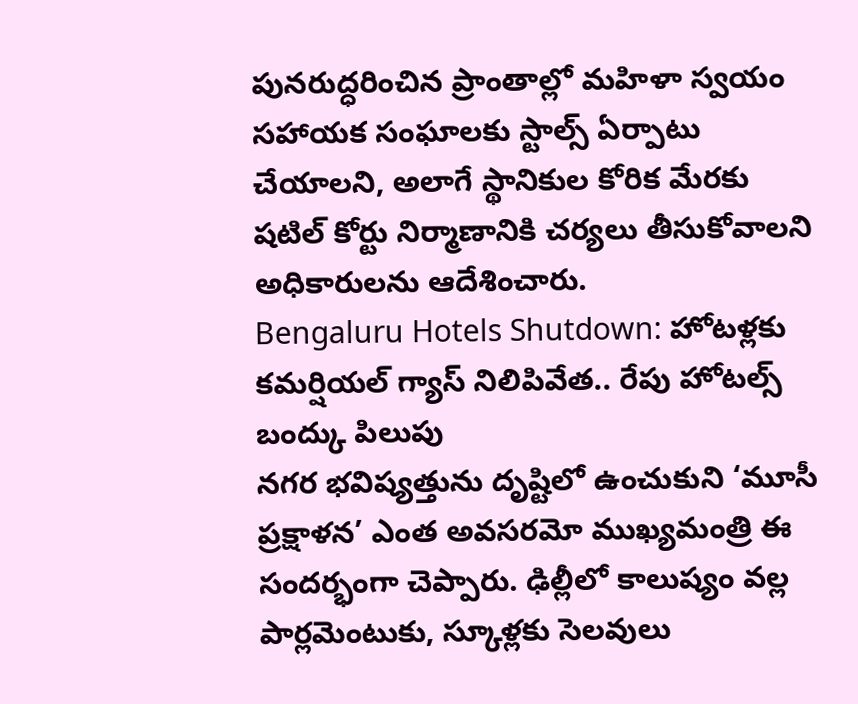పునరుద్ధరించిన ప్రాంతాల్లో మహిళా స్వయం సహాయక సంఘాలకు స్టాల్స్ ఏర్పాటు చేయాలని, అలాగే స్థానికుల కోరిక మేరకు షటిల్ కోర్టు నిర్మాణానికి చర్యలు తీసుకోవాలని అధికారులను ఆదేశించారు.
Bengaluru Hotels Shutdown: హోటళ్లకు కమర్షియల్ గ్యాస్ నిలిపివేత.. రేపు హోటల్స్ బంద్కు పిలుపు
నగర భవిష్యత్తును దృష్టిలో ఉంచుకుని ‘మూసీ ప్రక్షాళన’ ఎంత అవసరమో ముఖ్యమంత్రి ఈ సందర్భంగా చెప్పారు. ఢిల్లీలో కాలుష్యం వల్ల పార్లమెంటుకు, స్కూళ్లకు సెలవులు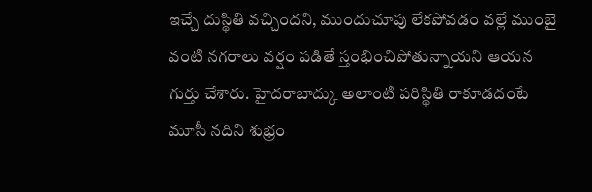ఇచ్చే దుస్థితి వచ్చిందని, ముందుచూపు లేకపోవడం వల్లే ముంబై వంటి నగరాలు వర్షం పడితే స్తంభించిపోతున్నాయని ఆయన గుర్తు చేశారు. హైదరాబాద్కు అలాంటి పరిస్థితి రాకూడదంటే మూసీ నదిని శుభ్రం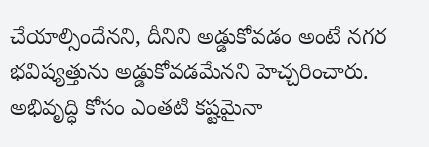చేయాల్సిందేనని, దీనిని అడ్డుకోవడం అంటే నగర భవిష్యత్తును అడ్డుకోవడమేనని హెచ్చరించారు. అభివృద్ధి కోసం ఎంతటి కష్టమైనా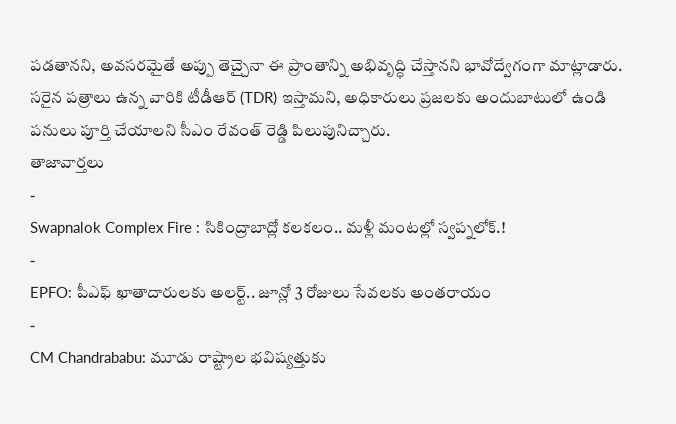పడతానని, అవసరమైతే అప్పు తెచ్చైనా ఈ ప్రాంతాన్ని అభివృద్ధి చేస్తానని భావోద్వేగంగా మాట్లాడారు. సరైన పత్రాలు ఉన్న వారికి టీడీఆర్ (TDR) ఇస్తామని, అధికారులు ప్రజలకు అందుబాటులో ఉండి పనులు పూర్తి చేయాలని సీఎం రేవంత్ రెడ్డి పిలుపునిచ్చారు.
తాజావార్తలు
-
Swapnalok Complex Fire : సికింద్రాబాద్లో కలకలం.. మళ్లీ మంటల్లో స్వప్నలోక్.!
-
EPFO: పీఎఫ్ ఖాతాదారులకు అలర్ట్.. జూన్లో 3 రోజులు సేవలకు అంతరాయం
-
CM Chandrababu: మూడు రాష్ట్రాల భవిష్యత్తుకు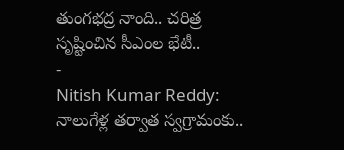తుంగభద్ర నాంది.. చరిత్ర సృష్టించిన సీఎంల భేటీ..
-
Nitish Kumar Reddy: నాలుగేళ్ల తర్వాత స్వగ్రామంకు..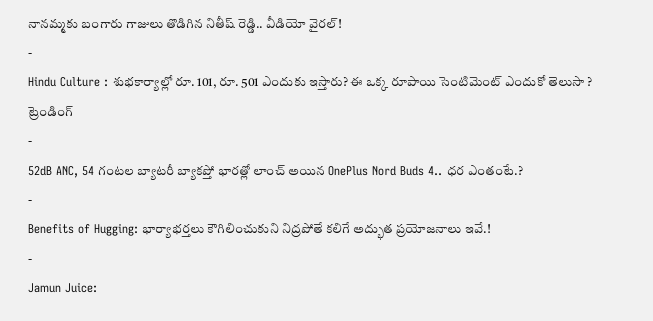నానమ్మకు బంగారు గాజులు తొడిగిన నితీష్ రెడ్డి.. వీడియో వైరల్!
-
Hindu Culture : శుభకార్యాల్లో రూ. 101, రూ. 501 ఎందుకు ఇస్తారు? ఈ ఒక్క రూపాయి సెంటిమెంట్ ఎందుకో తెలుసా ?
ట్రెండింగ్
-
52dB ANC, 54 గంటల బ్యాటరీ బ్యాకప్తో భారత్లో లాంచ్ అయిన OnePlus Nord Buds 4.. ధర ఎంతంటే.?
-
Benefits of Hugging: భార్యాభర్తలు కౌగిలించుకుని నిద్రపోతే కలిగే అద్భుత ప్రయోజనాలు ఇవే.!
-
Jamun Juice: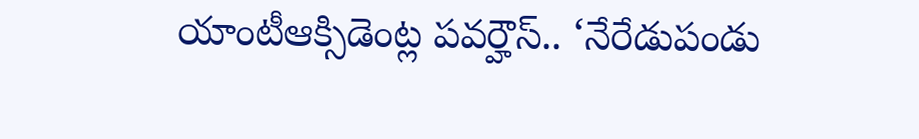యాంటీఆక్సిడెంట్ల పవర్హౌస్.. ‘నేరేడుపండు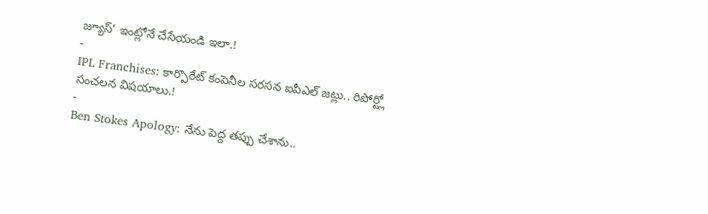జ్యూస్’ ఇంట్లోనే చేసేయండి ఇలా.!
-
IPL Franchises: కార్పొరేట్ కంపెనీల సరసన ఐపీఎల్ జట్లు.. రిపోర్ట్లో సంచలన విషయాలు.!
-
Ben Stokes Apology: నేను పెద్ద తప్పు చేశాను..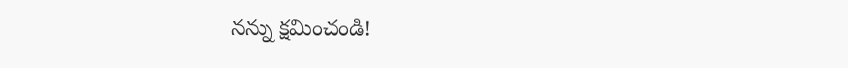నన్ను క్షమించండి!